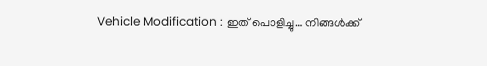Vehicle Modification : ഇത് പൊളിച്ചു… നിങ്ങൾക്ക്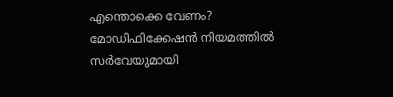എന്തൊക്കെ വേണം? മോഡിഫിക്കേഷൻ നിയമത്തിൽ സർവേയുമായി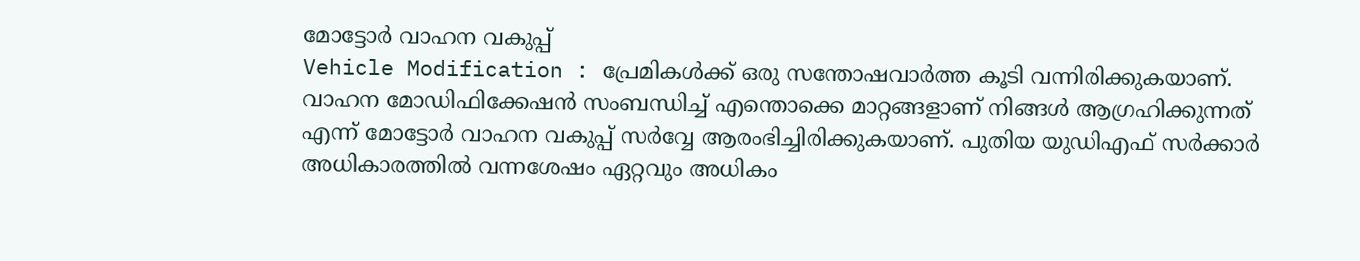മോട്ടോർ വാഹന വകുപ്പ്
Vehicle Modification : പ്രേമികൾക്ക് ഒരു സന്തോഷവാർത്ത കൂടി വന്നിരിക്കുകയാണ്. വാഹന മോഡിഫിക്കേഷൻ സംബന്ധിച്ച് എന്തൊക്കെ മാറ്റങ്ങളാണ് നിങ്ങൾ ആഗ്രഹിക്കുന്നത് എന്ന് മോട്ടോർ വാഹന വകുപ്പ് സർവ്വേ ആരംഭിച്ചിരിക്കുകയാണ്. പുതിയ യുഡിഎഫ് സർക്കാർ അധികാരത്തിൽ വന്നശേഷം ഏറ്റവും അധികം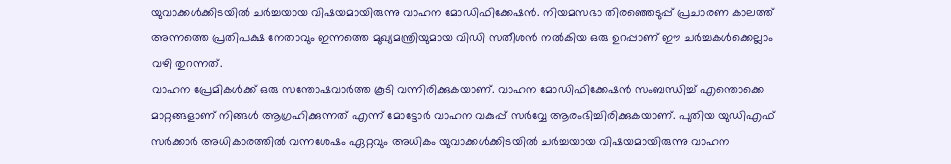യുവാക്കൾക്കിടയിൽ ചർച്ചയായ വിഷയമായിരുന്നു വാഹന മോഡിഫിക്കേഷൻ. നിയമസഭാ തിരഞ്ഞെടുപ്പ് പ്രചാരണ കാലത്ത് അന്നത്തെ പ്രതിപക്ഷ നേതാവും ഇന്നത്തെ മുഖ്യമന്ത്രിയുമായ വിഡി സതീശൻ നൽകിയ ഒരു ഉറപ്പാണ് ഈ ചർച്ചകൾക്കെല്ലാം വഴി തുറന്നത്.
വാഹന പ്രേമികൾക്ക് ഒരു സന്തോഷവാർത്ത കൂടി വന്നിരിക്കുകയാണ്. വാഹന മോഡിഫിക്കേഷൻ സംബന്ധിച്ച് എന്തൊക്കെ മാറ്റങ്ങളാണ് നിങ്ങൾ ആഗ്രഹിക്കുന്നത് എന്ന് മോട്ടോർ വാഹന വകുപ്പ് സർവ്വേ ആരംഭിച്ചിരിക്കുകയാണ്. പുതിയ യുഡിഎഫ് സർക്കാർ അധികാരത്തിൽ വന്നശേഷം ഏറ്റവും അധികം യുവാക്കൾക്കിടയിൽ ചർച്ചയായ വിഷയമായിരുന്നു വാഹന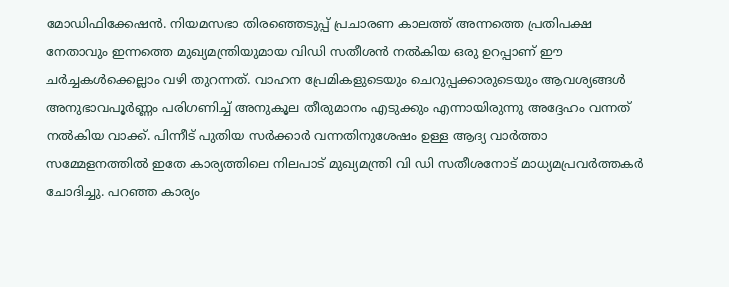മോഡിഫിക്കേഷൻ. നിയമസഭാ തിരഞ്ഞെടുപ്പ് പ്രചാരണ കാലത്ത് അന്നത്തെ പ്രതിപക്ഷ നേതാവും ഇന്നത്തെ മുഖ്യമന്ത്രിയുമായ വിഡി സതീശൻ നൽകിയ ഒരു ഉറപ്പാണ് ഈ ചർച്ചകൾക്കെല്ലാം വഴി തുറന്നത്. വാഹന പ്രേമികളുടെയും ചെറുപ്പക്കാരുടെയും ആവശ്യങ്ങൾ അനുഭാവപൂർണ്ണം പരിഗണിച്ച് അനുകൂല തീരുമാനം എടുക്കും എന്നായിരുന്നു അദ്ദേഹം വന്നത് നൽകിയ വാക്ക്. പിന്നീട് പുതിയ സർക്കാർ വന്നതിനുശേഷം ഉള്ള ആദ്യ വാർത്താ സമ്മേളനത്തിൽ ഇതേ കാര്യത്തിലെ നിലപാട് മുഖ്യമന്ത്രി വി ഡി സതീശനോട് മാധ്യമപ്രവർത്തകർ ചോദിച്ചു. പറഞ്ഞ കാര്യം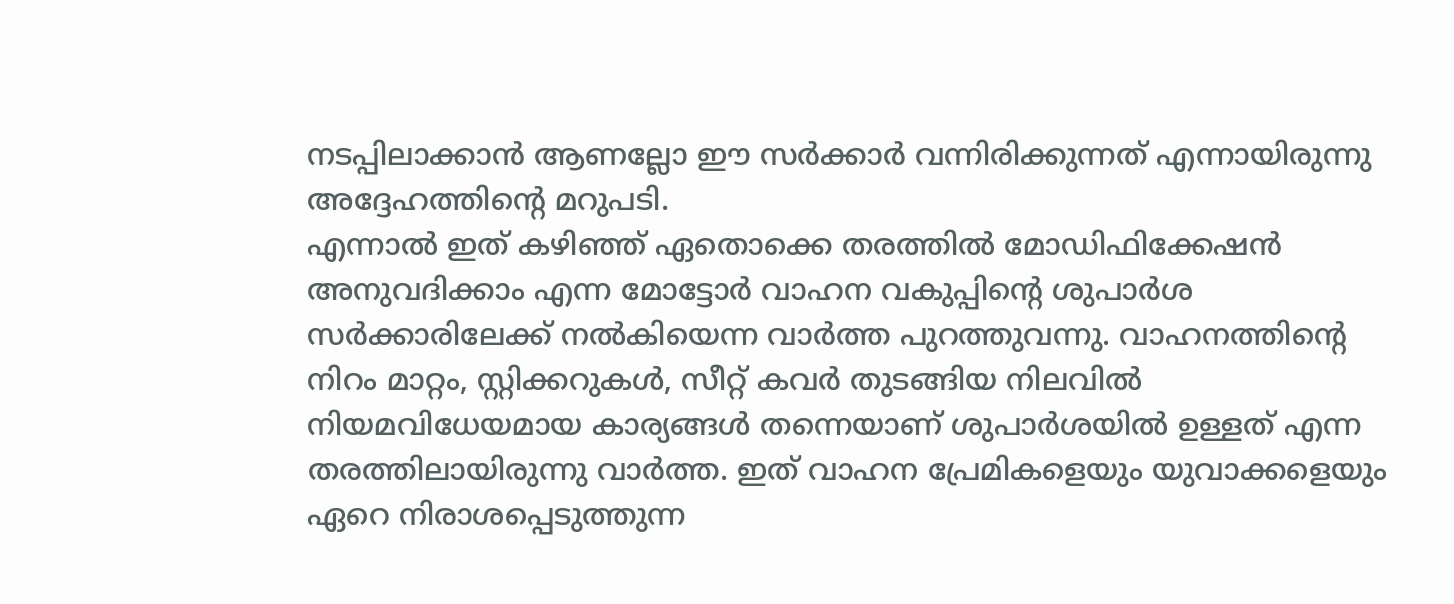നടപ്പിലാക്കാൻ ആണല്ലോ ഈ സർക്കാർ വന്നിരിക്കുന്നത് എന്നായിരുന്നു അദ്ദേഹത്തിന്റെ മറുപടി.
എന്നാൽ ഇത് കഴിഞ്ഞ് ഏതൊക്കെ തരത്തിൽ മോഡിഫിക്കേഷൻ അനുവദിക്കാം എന്ന മോട്ടോർ വാഹന വകുപ്പിന്റെ ശുപാർശ സർക്കാരിലേക്ക് നൽകിയെന്ന വാർത്ത പുറത്തുവന്നു. വാഹനത്തിന്റെ നിറം മാറ്റം, സ്റ്റിക്കറുകൾ, സീറ്റ് കവർ തുടങ്ങിയ നിലവിൽ നിയമവിധേയമായ കാര്യങ്ങൾ തന്നെയാണ് ശുപാർശയിൽ ഉള്ളത് എന്ന തരത്തിലായിരുന്നു വാർത്ത. ഇത് വാഹന പ്രേമികളെയും യുവാക്കളെയും ഏറെ നിരാശപ്പെടുത്തുന്ന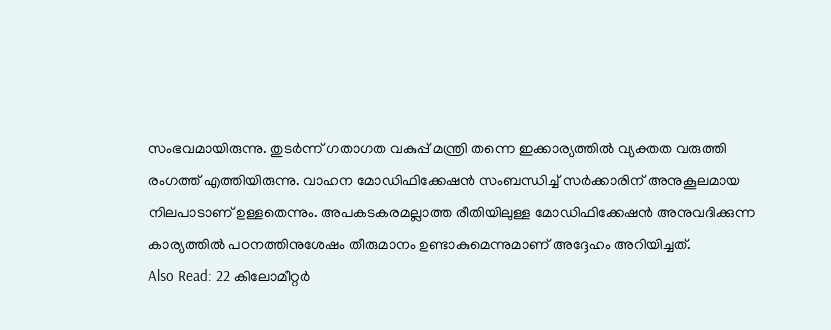സംഭവമായിരുന്നു. തുടർന്ന് ഗതാഗത വകുപ്പ് മന്ത്രി തന്നെ ഇക്കാര്യത്തിൽ വ്യക്തത വരുത്തി രംഗത്ത് എത്തിയിരുന്നു. വാഹന മോഡിഫിക്കേഷൻ സംബന്ധിച്ച് സർക്കാരിന് അനുകൂലമായ നിലപാടാണ് ഉള്ളതെന്നും. അപകടകരമല്ലാത്ത രീതിയിലുള്ള മോഡിഫിക്കേഷൻ അനുവദിക്കുന്ന കാര്യത്തിൽ പഠനത്തിനുശേഷം തീരുമാനം ഉണ്ടാകുമെന്നുമാണ് അദ്ദേഹം അറിയിച്ചത്.
Also Read: 22 കിലോമീറ്റർ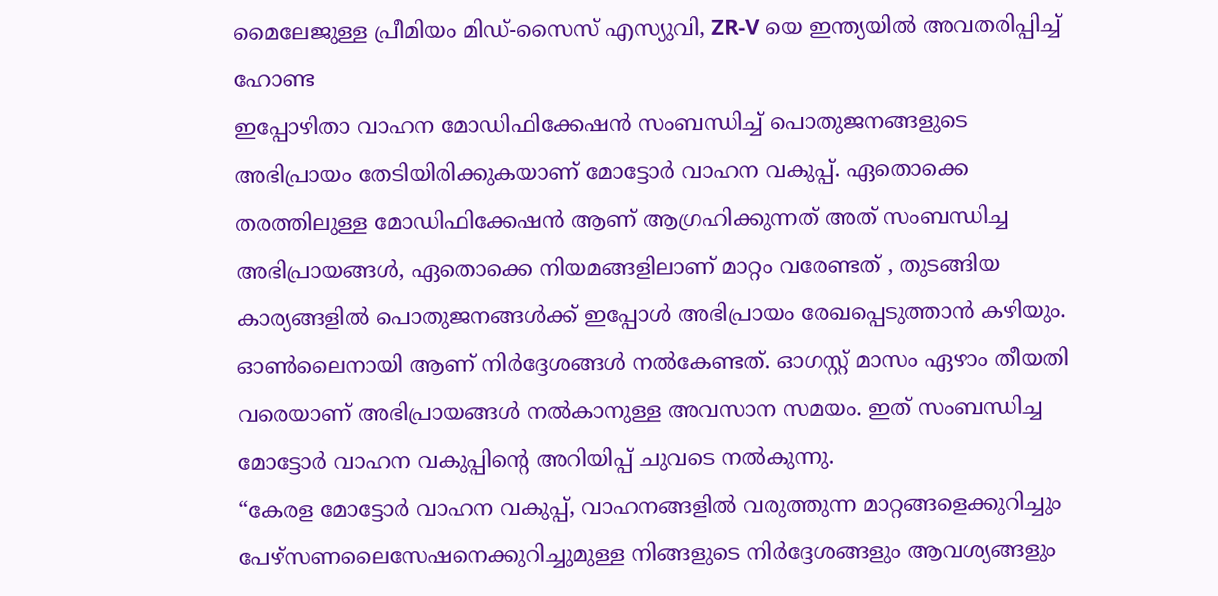മൈലേജുള്ള പ്രീമിയം മിഡ്-സൈസ് എസ്യുവി, ZR-V യെ ഇന്ത്യയിൽ അവതരിപ്പിച്ച് ഹോണ്ട
ഇപ്പോഴിതാ വാഹന മോഡിഫിക്കേഷൻ സംബന്ധിച്ച് പൊതുജനങ്ങളുടെ അഭിപ്രായം തേടിയിരിക്കുകയാണ് മോട്ടോർ വാഹന വകുപ്പ്. ഏതൊക്കെ തരത്തിലുള്ള മോഡിഫിക്കേഷൻ ആണ് ആഗ്രഹിക്കുന്നത് അത് സംബന്ധിച്ച അഭിപ്രായങ്ങൾ, ഏതൊക്കെ നിയമങ്ങളിലാണ് മാറ്റം വരേണ്ടത് , തുടങ്ങിയ കാര്യങ്ങളിൽ പൊതുജനങ്ങൾക്ക് ഇപ്പോൾ അഭിപ്രായം രേഖപ്പെടുത്താൻ കഴിയും. ഓൺലൈനായി ആണ് നിർദ്ദേശങ്ങൾ നൽകേണ്ടത്. ഓഗസ്റ്റ് മാസം ഏഴാം തീയതി വരെയാണ് അഭിപ്രായങ്ങൾ നൽകാനുള്ള അവസാന സമയം. ഇത് സംബന്ധിച്ച മോട്ടോർ വാഹന വകുപ്പിന്റെ അറിയിപ്പ് ചുവടെ നൽകുന്നു.
“കേരള മോട്ടോർ വാഹന വകുപ്പ്, വാഹനങ്ങളിൽ വരുത്തുന്ന മാറ്റങ്ങളെക്കുറിച്ചും പേഴ്സണലൈസേഷനെക്കുറിച്ചുമുള്ള നിങ്ങളുടെ നിർദ്ദേശങ്ങളും ആവശ്യങ്ങളും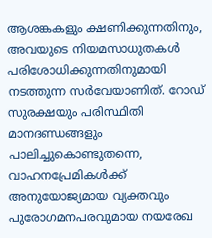ആശങ്കകളും ക്ഷണിക്കുന്നതിനും, അവയുടെ നിയമസാധുതകൾ പരിശോധിക്കുന്നതിനുമായി നടത്തുന്ന സർവേയാണിത്. റോഡ് സുരക്ഷയും പരിസ്ഥിതി മാനദണ്ഡങ്ങളും പാലിച്ചുകൊണ്ടുതന്നെ, വാഹനപ്രേമികൾക്ക് അനുയോജ്യമായ വ്യക്തവും പുരോഗമനപരവുമായ നയരേഖ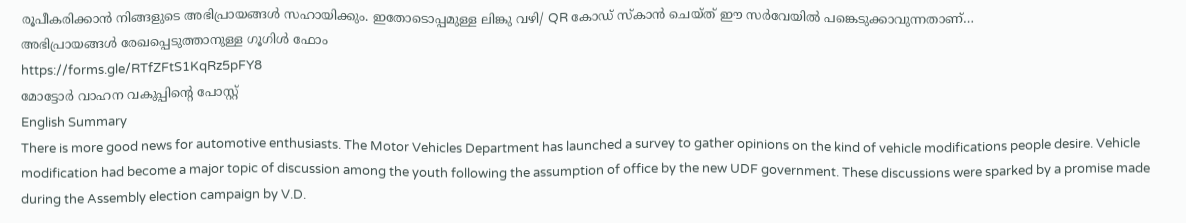രൂപീകരിക്കാൻ നിങ്ങളുടെ അഭിപ്രായങ്ങൾ സഹായിക്കും. ഇതോടൊപ്പമുള്ള ലിങ്കു വഴി/ QR കോഡ് സ്കാൻ ചെയ്ത് ഈ സർവേയിൽ പങ്കെടുക്കാവുന്നതാണ്…
അഭിപ്രായങ്ങൾ രേഖപ്പെടുത്താനുള്ള ഗൂഗിൾ ഫോം
https://forms.gle/RTfZFtS1KqRz5pFY8
മോട്ടോർ വാഹന വകുപ്പിൻ്റെ പോസ്റ്റ്
English Summary
There is more good news for automotive enthusiasts. The Motor Vehicles Department has launched a survey to gather opinions on the kind of vehicle modifications people desire. Vehicle modification had become a major topic of discussion among the youth following the assumption of office by the new UDF government. These discussions were sparked by a promise made during the Assembly election campaign by V.D.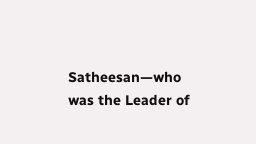Satheesan—who was the Leader of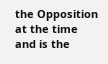the Opposition at the time and is the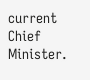current Chief Minister.